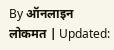By ऑनलाइन लोकमत | Updated: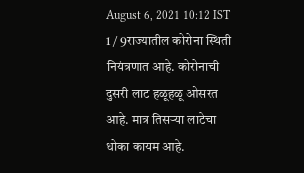August 6, 2021 10:12 IST
1 / 9राज्यातील कोरोना स्थिती नियंत्रणात आहे. कोरोनाची दुसरी लाट हळूहळू ओसरत आहे. मात्र तिसऱ्या लाटेचा धोका कायम आहे.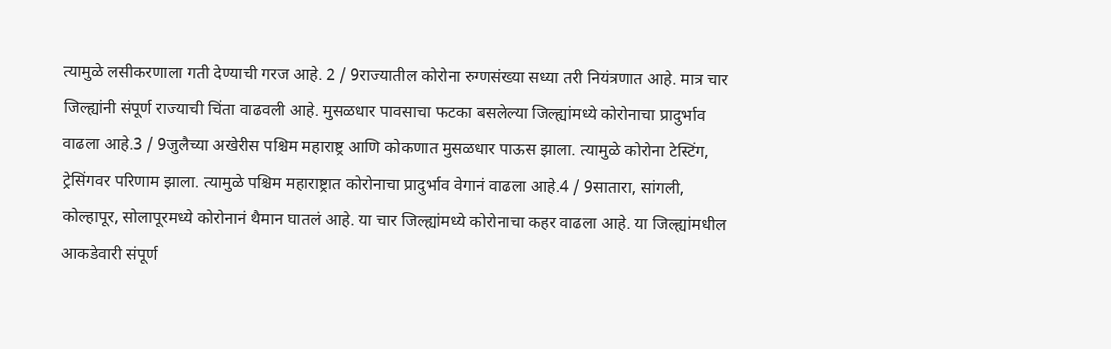त्यामुळे लसीकरणाला गती देण्याची गरज आहे. 2 / 9राज्यातील कोरोना रुग्णसंख्या सध्या तरी नियंत्रणात आहे. मात्र चार जिल्ह्यांनी संपूर्ण राज्याची चिंता वाढवली आहे. मुसळधार पावसाचा फटका बसलेल्या जिल्ह्यांमध्ये कोरोनाचा प्रादुर्भाव वाढला आहे.3 / 9जुलैच्या अखेरीस पश्चिम महाराष्ट्र आणि कोकणात मुसळधार पाऊस झाला. त्यामुळे कोरोना टेस्टिंग, ट्रेसिंगवर परिणाम झाला. त्यामुळे पश्चिम महाराष्ट्रात कोरोनाचा प्रादुर्भाव वेगानं वाढला आहे.4 / 9सातारा, सांगली, कोल्हापूर, सोलापूरमध्ये कोरोनानं थैमान घातलं आहे. या चार जिल्ह्यांमध्ये कोरोनाचा कहर वाढला आहे. या जिल्ह्यांमधील आकडेवारी संपूर्ण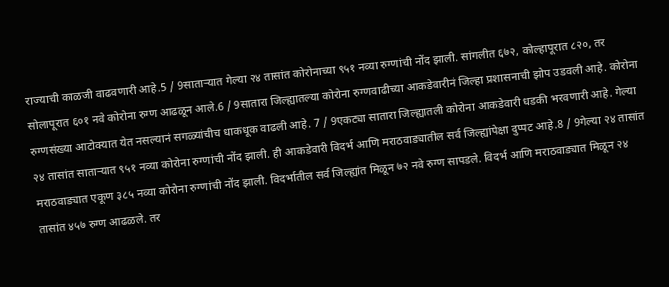राज्याची काळजी वाढवणारी आहे.5 / 9साताऱ्यात गेल्या २४ तासांत कोरोनाच्या ९५१ नव्या रुग्णांची नोंद झाली. सांगलीत ६७२, कोल्हापूरात ८२०, तर सोलापूरात ६०१ नवे कोरोना रुग्ण आढळून आले.6 / 9सातारा जिल्ह्यातल्या कोरोना रुग्णवाढीच्या आकडेवारीनं जिल्हा प्रशासनाची झोप उडवली आहे. कोरोना रुग्णसंख्या आटोक्यात येत नसल्यानं सगळ्यांचीच धाकधूक वाढली आहे. 7 / 9एकट्या सातारा जिल्ह्यातली कोरोना आकडेवारी धडकी भरवणारी आहे. गेल्या २४ तासांत साताऱ्यात ९५१ नव्या कोरोना रुग्णांची नोंद झाली. ही आकडेवारी विदर्भ आणि मराठवाड्यातील सर्व जिल्ह्यांपेक्षा दुप्पट आहे.8 / 9गेल्या २४ तासांत मराठवाड्यात एकूण ३८५ नव्या कोरोना रुग्णांची नोंद झाली. विदर्भातील सर्व जिल्ह्यांत मिळून ७२ नवे रुग्ण सापडले. विदर्भ आणि मराठवाड्यात मिळून २४ तासांत ४५७ रुग्ण आढळले. तर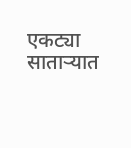एकट्या साताऱ्यात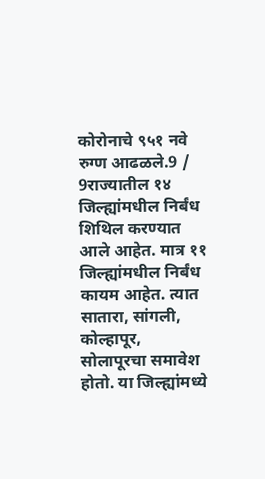कोरोनाचे ९५१ नवे रुग्ण आढळले.9 / 9राज्यातील १४ जिल्ह्यांमधील निर्बंध शिथिल करण्यात आले आहेत. मात्र ११ जिल्ह्यांमधील निर्बंध कायम आहेत. त्यात सातारा, सांगली, कोल्हापूर, सोलापूरचा समावेश होतो. या जिल्ह्यांमध्ये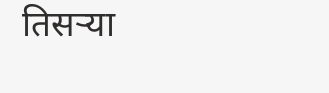तिसऱ्या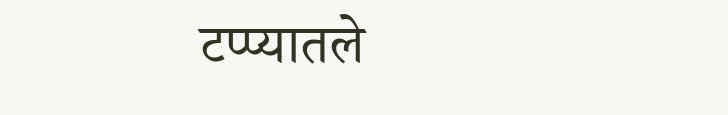टप्प्यातले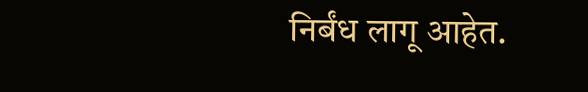निर्बंध लागू आहेत.